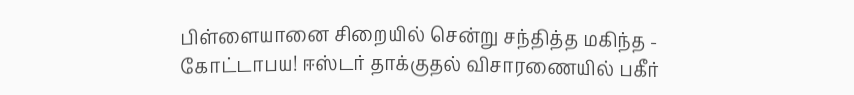பிள்ளையானை சிறையில் சென்று சந்தித்த மகிந்த - கோட்டாபய! ஈஸ்டர் தாக்குதல் விசாரணையில் பகீர்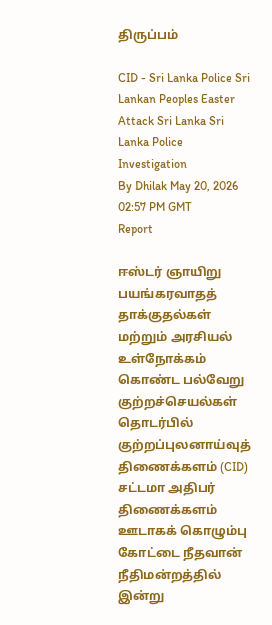திருப்பம்

CID - Sri Lanka Police Sri Lankan Peoples Easter Attack Sri Lanka Sri Lanka Police Investigation
By Dhilak May 20, 2026 02:57 PM GMT
Report

ஈஸ்டர் ஞாயிறு பயங்கரவாதத் தாக்குதல்கள் மற்றும் அரசியல் உள்நோக்கம் கொண்ட பல்வேறு குற்றச்செயல்கள் தொடர்பில் குற்றப்புலனாய்வுத் திணைக்களம் (CID) சட்டமா அதிபர் திணைக்களம் ஊடாகக் கொழும்பு கோட்டை நீதவான் நீதிமன்றத்தில் இன்று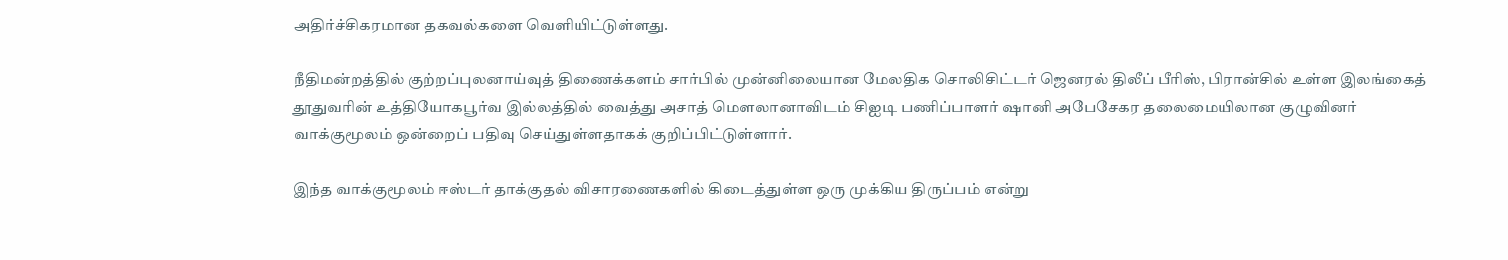அதிர்ச்சிகரமான தகவல்களை வெளியிட்டுள்ளது.

நீதிமன்றத்தில் குற்றப்புலனாய்வுத் திணைக்களம் சார்பில் முன்னிலையான மேலதிக சொலிசிட்டர் ஜெனரல் திலீப் பீரிஸ், பிரான்சில் உள்ள இலங்கைத் தூதுவரின் உத்தியோகபூர்வ இல்லத்தில் வைத்து அசாத் மௌலானாவிடம் சிஐடி பணிப்பாளர் ஷானி அபேசேகர தலைமையிலான குழுவினர் வாக்குமூலம் ஒன்றைப் பதிவு செய்துள்ளதாகக் குறிப்பிட்டுள்ளார்.

இந்த வாக்குமூலம் ஈஸ்டர் தாக்குதல் விசாரணைகளில் கிடைத்துள்ள ஒரு முக்கிய திருப்பம் என்று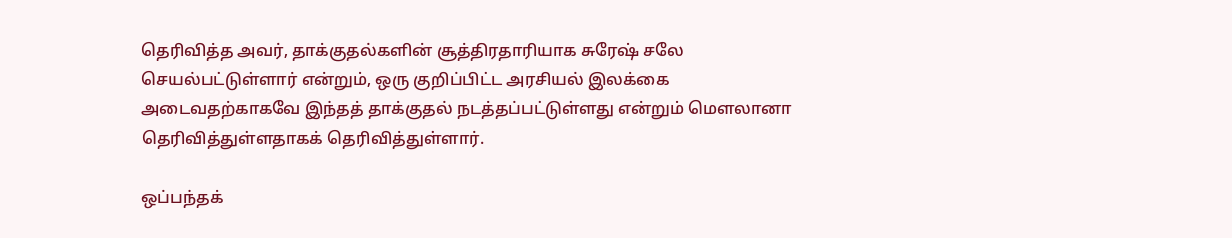தெரிவித்த அவர், தாக்குதல்களின் சூத்திரதாரியாக சுரேஷ் சலே செயல்பட்டுள்ளார் என்றும், ஒரு குறிப்பிட்ட அரசியல் இலக்கை அடைவதற்காகவே இந்தத் தாக்குதல் நடத்தப்பட்டுள்ளது என்றும் மௌலானா தெரிவித்துள்ளதாகக் தெரிவித்துள்ளார்.

ஒப்பந்தக்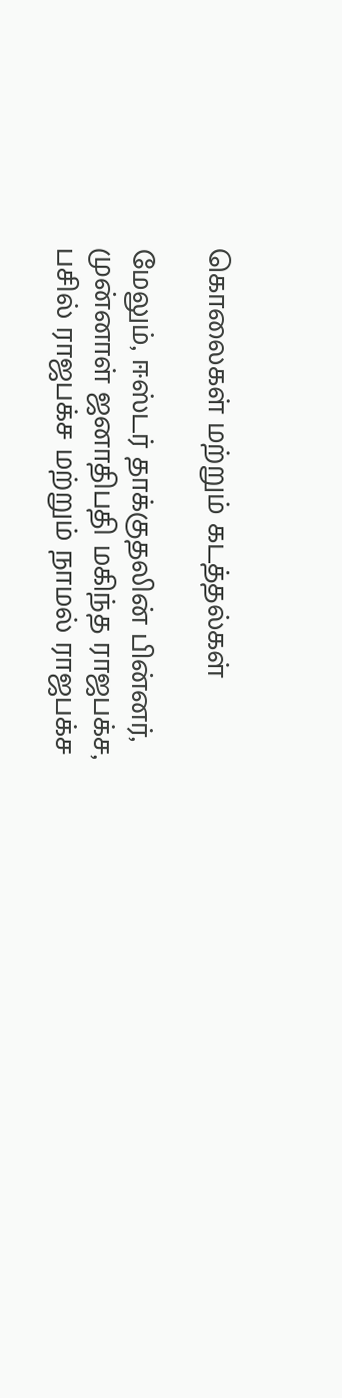கொலைகள் மற்றும் கடத்தல்கள்

மேலும், ஈஸ்டர் தாக்குதலின் பின்னர், முன்னாள் ஜனாதிபதி மகிந்த ராஜபக்ச, பசில் ராஜபக்ச மற்றும் நாமல் ராஜபக்ச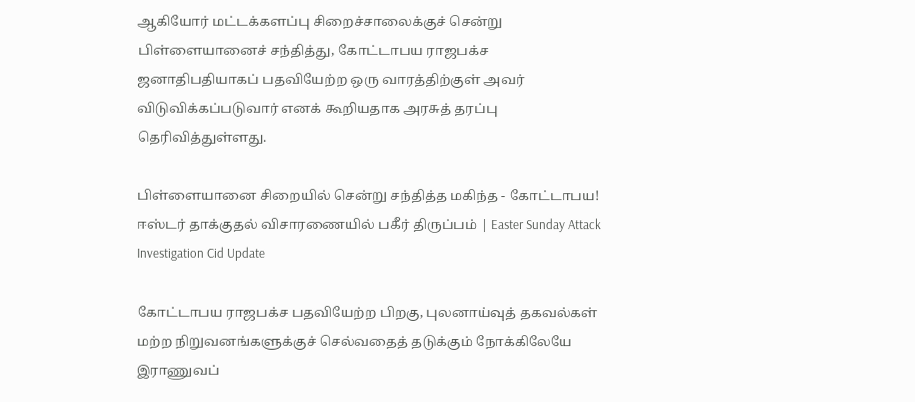ஆகியோர் மட்டக்களப்பு சிறைச்சாலைக்குச் சென்று பிள்ளையானைச் சந்தித்து, கோட்டாபய ராஜபக்ச ஜனாதிபதியாகப் பதவியேற்ற ஒரு வாரத்திற்குள் அவர் விடுவிக்கப்படுவார் எனக் கூறியதாக அரசுத் தரப்பு தெரிவித்துள்ளது.

பிள்ளையானை சிறையில் சென்று சந்தித்த மகிந்த - கோட்டாபய! ஈஸ்டர் தாக்குதல் விசாரணையில் பகீர் திருப்பம் | Easter Sunday Attack Investigation Cid Update

கோட்டாபய ராஜபக்ச பதவியேற்ற பிறகு, புலனாய்வுத் தகவல்கள் மற்ற நிறுவனங்களுக்குச் செல்வதைத் தடுக்கும் நோக்கிலேயே இராணுவப்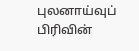புலனாய்வுப் பிரிவின்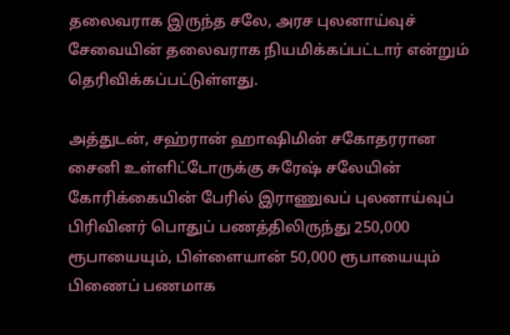தலைவராக இருந்த சலே, அரச புலனாய்வுச் சேவையின் தலைவராக நியமிக்கப்பட்டார் என்றும் தெரிவிக்கப்பட்டுள்ளது.

அத்துடன், சஹ்ரான் ஹாஷிமின் சகோதரரான சைனி உள்ளிட்டோருக்கு சுரேஷ் சலேயின் கோரிக்கையின் பேரில் இராணுவப் புலனாய்வுப் பிரிவினர் பொதுப் பணத்திலிருந்து 250,000 ரூபாயையும், பிள்ளையான் 50,000 ரூபாயையும் பிணைப் பணமாக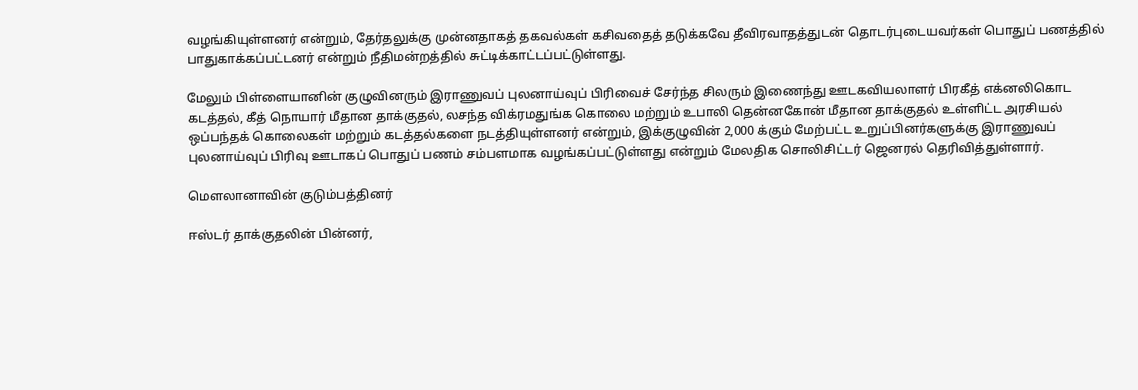வழங்கியுள்ளனர் என்றும், தேர்தலுக்கு முன்னதாகத் தகவல்கள் கசிவதைத் தடுக்கவே தீவிரவாதத்துடன் தொடர்புடையவர்கள் பொதுப் பணத்தில் பாதுகாக்கப்பட்டனர் என்றும் நீதிமன்றத்தில் சுட்டிக்காட்டப்பட்டுள்ளது.

மேலும் பிள்ளையானின் குழுவினரும் இராணுவப் புலனாய்வுப் பிரிவைச் சேர்ந்த சிலரும் இணைந்து ஊடகவியலாளர் பிரகீத் எக்னலிகொட கடத்தல், கீத் நொயார் மீதான தாக்குதல், லசந்த விக்ரமதுங்க கொலை மற்றும் உபாலி தென்னகோன் மீதான தாக்குதல் உள்ளிட்ட அரசியல் ஒப்பந்தக் கொலைகள் மற்றும் கடத்தல்களை நடத்தியுள்ளனர் என்றும், இக்குழுவின் 2,000 க்கும் மேற்பட்ட உறுப்பினர்களுக்கு இராணுவப் புலனாய்வுப் பிரிவு ஊடாகப் பொதுப் பணம் சம்பளமாக வழங்கப்பட்டுள்ளது என்றும் மேலதிக சொலிசிட்டர் ஜெனரல் தெரிவித்துள்ளார்.

மௌலானாவின் குடும்பத்தினர்

ஈஸ்டர் தாக்குதலின் பின்னர்,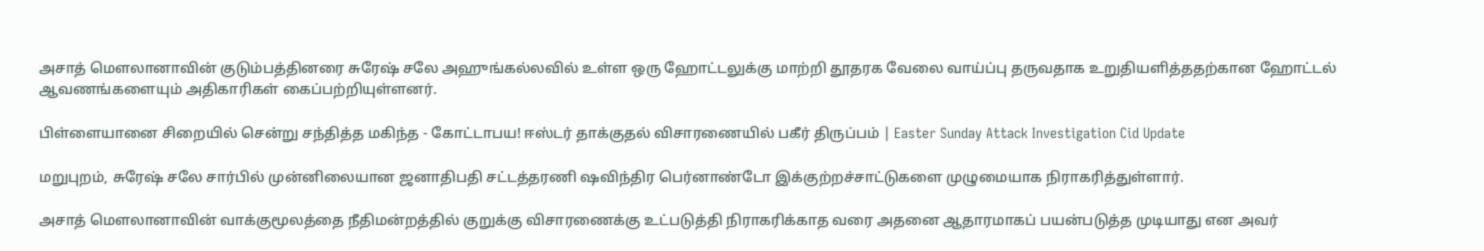அசாத் மௌலானாவின் குடும்பத்தினரை சுரேஷ் சலே அஹுங்கல்லவில் உள்ள ஒரு ஹோட்டலுக்கு மாற்றி தூதரக வேலை வாய்ப்பு தருவதாக உறுதியளித்ததற்கான ஹோட்டல் ஆவணங்களையும் அதிகாரிகள் கைப்பற்றியுள்ளனர்.

பிள்ளையானை சிறையில் சென்று சந்தித்த மகிந்த - கோட்டாபய! ஈஸ்டர் தாக்குதல் விசாரணையில் பகீர் திருப்பம் | Easter Sunday Attack Investigation Cid Update

மறுபுறம், சுரேஷ் சலே சார்பில் முன்னிலையான ஜனாதிபதி சட்டத்தரணி ஷவிந்திர பெர்னாண்டோ இக்குற்றச்சாட்டுகளை முழுமையாக நிராகரித்துள்ளார்.

அசாத் மௌலானாவின் வாக்குமூலத்தை நீதிமன்றத்தில் குறுக்கு விசாரணைக்கு உட்படுத்தி நிராகரிக்காத வரை அதனை ஆதாரமாகப் பயன்படுத்த முடியாது என அவர்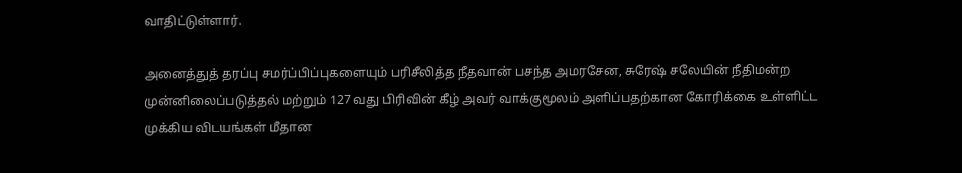வாதிட்டுள்ளார்.

அனைத்துத் தரப்பு சமர்ப்பிப்புகளையும் பரிசீலித்த நீதவான் பசந்த அமரசேன, சுரேஷ் சலேயின் நீதிமன்ற முன்னிலைப்படுத்தல் மற்றும் 127 வது பிரிவின் கீழ் அவர் வாக்குமூலம் அளிப்பதற்கான கோரிக்கை உள்ளிட்ட முக்கிய விடயங்கள் மீதான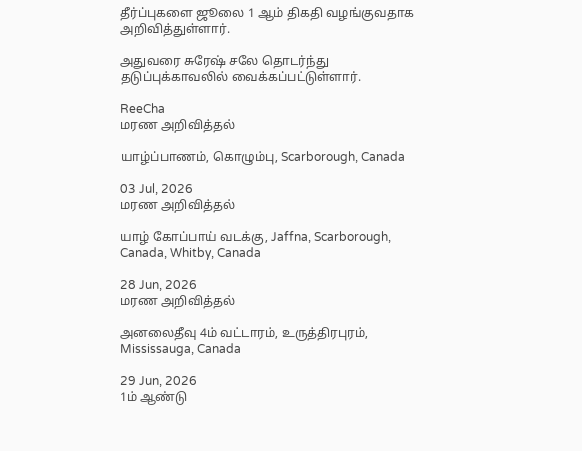தீர்ப்புகளை ஜூலை 1 ஆம் திகதி வழங்குவதாக அறிவித்துள்ளார்.

அதுவரை சுரேஷ் சலே தொடர்ந்து தடுப்புக்காவலில் வைக்கப்பட்டுள்ளார்.

ReeCha
மரண அறிவித்தல்

யாழ்ப்பாணம், கொழும்பு, Scarborough, Canada

03 Jul, 2026
மரண அறிவித்தல்

யாழ் கோப்பாய் வடக்கு, Jaffna, Scarborough, Canada, Whitby, Canada

28 Jun, 2026
மரண அறிவித்தல்

அனலைதீவு 4ம் வட்டாரம், உருத்திரபுரம், Mississauga, Canada

29 Jun, 2026
1ம் ஆண்டு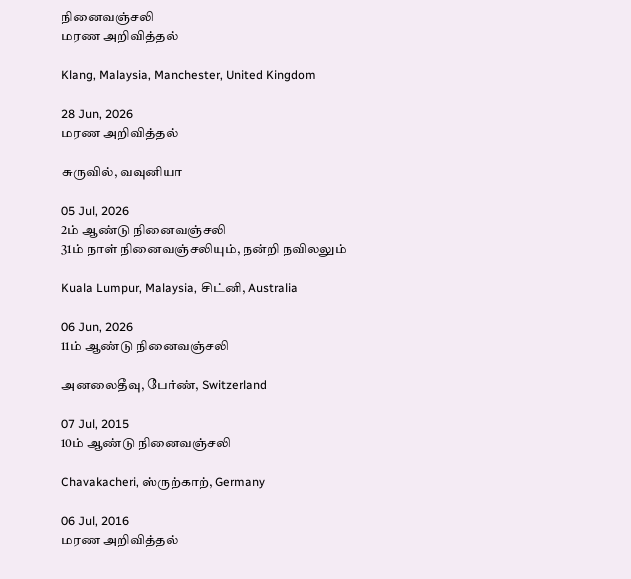நினைவஞ்சலி
மரண அறிவித்தல்

Klang, Malaysia, Manchester, United Kingdom

28 Jun, 2026
மரண அறிவித்தல்

சுருவில், வவுனியா

05 Jul, 2026
2ம் ஆண்டு நினைவஞ்சலி
31ம் நாள் நினைவஞ்சலியும், நன்றி நவிலலும்

Kuala Lumpur, Malaysia, சிட்னி, Australia

06 Jun, 2026
11ம் ஆண்டு நினைவஞ்சலி

அனலைதீவு, பேர்ண், Switzerland

07 Jul, 2015
10ம் ஆண்டு நினைவஞ்சலி

Chavakacheri, ஸ்ருற்காற், Germany

06 Jul, 2016
மரண அறிவித்தல்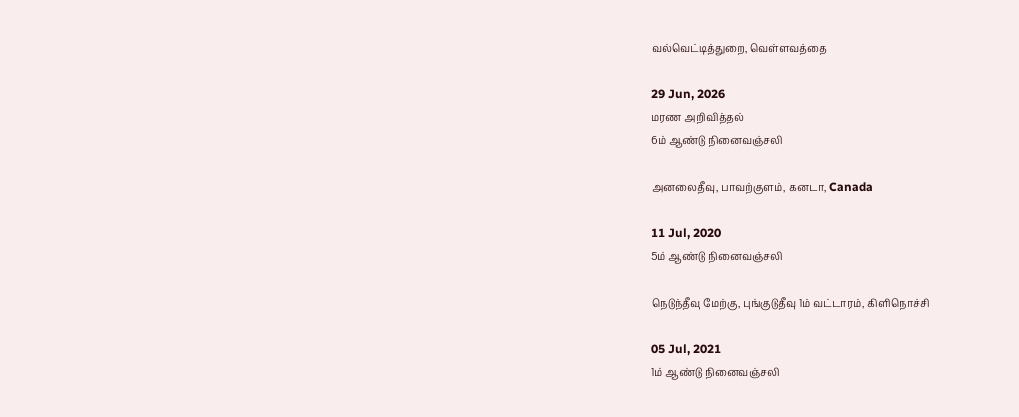வல்வெட்டித்துறை, வெள்ளவத்தை

29 Jun, 2026
மரண அறிவித்தல்
6ம் ஆண்டு நினைவஞ்சலி

அனலைதீவு, பாவற்குளம், கனடா, Canada

11 Jul, 2020
5ம் ஆண்டு நினைவஞ்சலி

நெடுந்தீவு மேற்கு, புங்குடுதீவு 1ம் வட்டாரம், கிளிநொச்சி

05 Jul, 2021
1ம் ஆண்டு நினைவஞ்சலி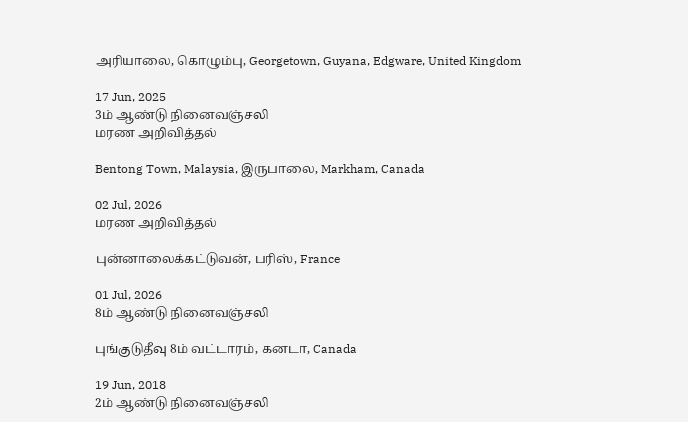அரியாலை, கொழும்பு, Georgetown, Guyana, Edgware, United Kingdom

17 Jun, 2025
3ம் ஆண்டு நினைவஞ்சலி
மரண அறிவித்தல்

Bentong Town, Malaysia, இருபாலை, Markham, Canada

02 Jul, 2026
மரண அறிவித்தல்

புன்னாலைக்கட்டுவன், பரிஸ், France

01 Jul, 2026
8ம் ஆண்டு நினைவஞ்சலி

புங்குடுதீவு 8ம் வட்டாரம், கனடா, Canada

19 Jun, 2018
2ம் ஆண்டு நினைவஞ்சலி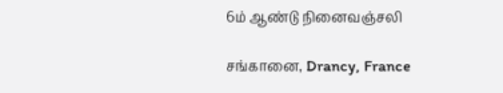6ம் ஆண்டு நினைவஞ்சலி

சங்கானை, Drancy, France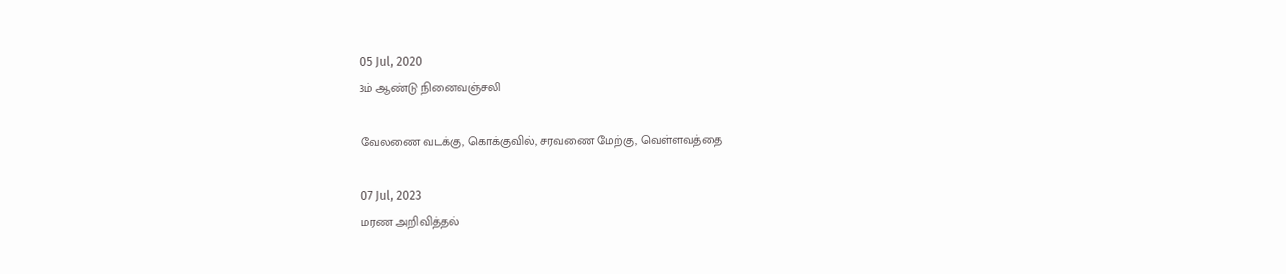05 Jul, 2020
3ம் ஆண்டு நினைவஞ்சலி

வேலணை வடக்கு, கொக்குவில், சரவணை மேற்கு, வெள்ளவத்தை

07 Jul, 2023
மரண அறிவித்தல்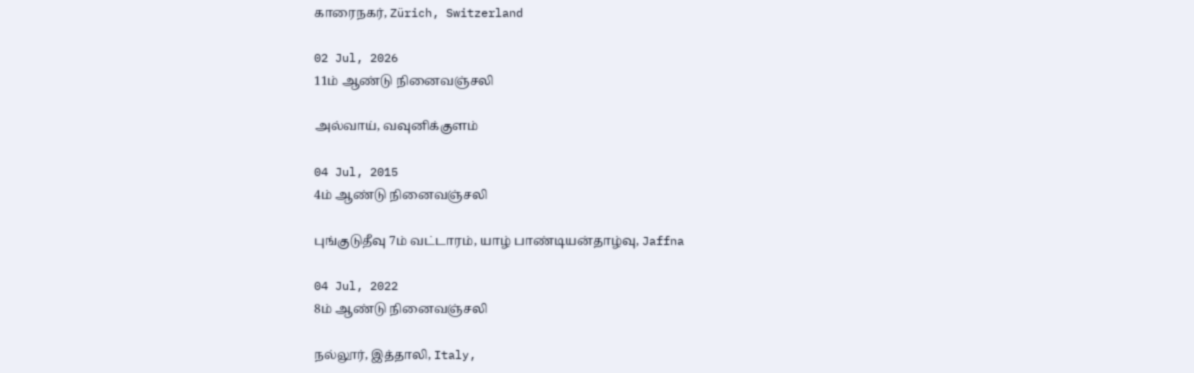காரைநகர், Zürich, Switzerland

02 Jul, 2026
11ம் ஆண்டு நினைவஞ்சலி

அல்வாய், வவுனிக்குளம்

04 Jul, 2015
4ம் ஆண்டு நினைவஞ்சலி

புங்குடுதீவு 7ம் வட்டாரம், யாழ் பாண்டியன்தாழ்வு, Jaffna

04 Jul, 2022
8ம் ஆண்டு நினைவஞ்சலி

நல்லூர், இத்தாலி, Italy,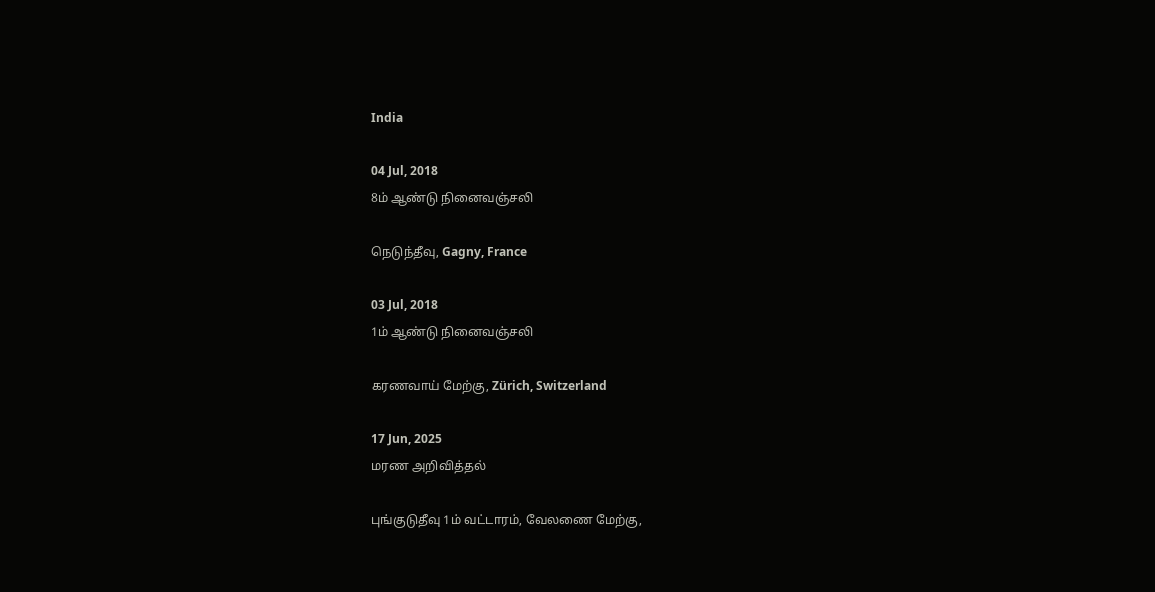India

04 Jul, 2018
8ம் ஆண்டு நினைவஞ்சலி

நெடுந்தீவு, Gagny, France

03 Jul, 2018
1ம் ஆண்டு நினைவஞ்சலி

கரணவாய் மேற்கு, Zürich, Switzerland

17 Jun, 2025
மரண அறிவித்தல்

புங்குடுதீவு 1ம் வட்டாரம், வேலணை மேற்கு,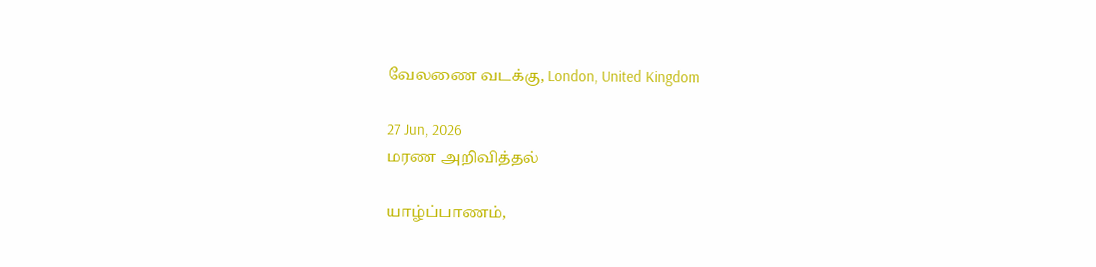வேலணை வடக்கு, London, United Kingdom

27 Jun, 2026
மரண அறிவித்தல்

யாழ்ப்பாணம்,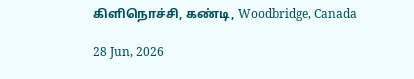கிளிநொச்சி, கண்டி, Woodbridge, Canada

28 Jun, 2026